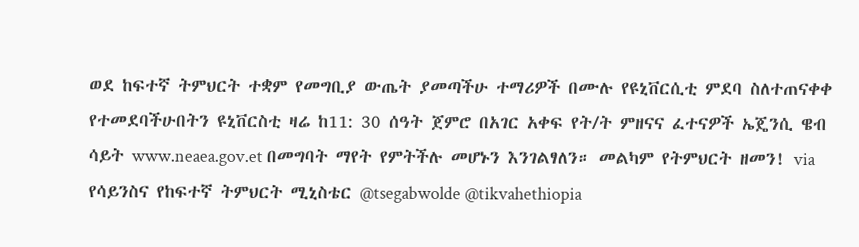ወደ ከፍተኛ ትምህርት ተቋም የመግቢያ ውጤት ያመጣችሁ ተማሪዎች በሙሉ የዩኒቨርሲቲ ምደባ ስለተጠናቀቀ የተመደባችሁበትን ዩኒቨርስቲ ዛሬ ከ11: 30 ሰዓት ጀምሮ በአገር አቀፍ የት/ት ምዘናና ፈተናዎች ኤጄንሲ ዌብ ሳይት www.neaea.gov.et በመግባት ማየት የምትችሉ መሆኑን እንገልፃለን። መልካም የትምህርት ዘመን! via የሳይንስና የከፍተኛ ትምህርት ሚኒስቴር @tsegabwolde @tikvahethiopia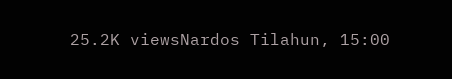25.2K viewsNardos Tilahun, 15:00